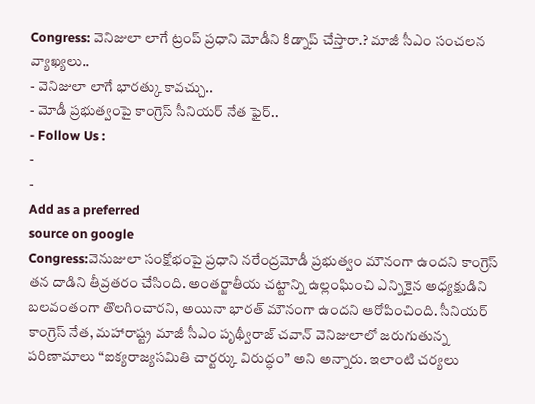Congress: వెనిజులా లాగే ట్రంప్ ప్రధాని మోడీని కిడ్నాప్ చేస్తారా.? మాజీ సీఎం సంచలన వ్యాఖ్యలు..
- వెనిజులా లాగే భారత్కు కావచ్చు..
- మోడీ ప్రభుత్వంపై కాంగ్రెస్ సీనియర్ నేత ఫైర్..
- Follow Us :
-
-
Add as a preferred
source on google
Congress:వెనుజులా సంక్షోభంపై ప్రధాని నరేంద్రమోడీ ప్రభుత్వం మౌనంగా ఉందని కాంగ్రెస్ తన దాడిని తీవ్రతరం చేసింది. అంతర్జాతీయ చట్టాన్ని ఉల్లంఘించి ఎన్నికైన అధ్యక్షుడిని బలవంతంగా తొలగించారని, అయినా భారత్ మౌనంగా ఉందని ఆరోపించింది. సీనియర్ కాంగ్రెస్ నేత, మహారాష్ట్ర మాజీ సీఎం పృథ్వీరాజ్ చవాన్ వెనిజులాలో జరుగుతున్న పరిణామాలు “ఐక్యరాజ్యసమితి చార్టర్కు విరుద్ధం” అని అన్నారు. ఇలాంటి చర్యలు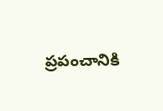ప్రపంచానికి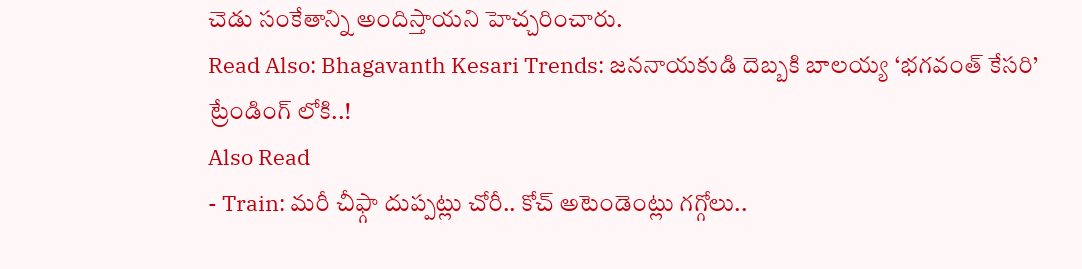చెడు సంకేతాన్ని అందిస్తాయని హెచ్చరించారు.
Read Also: Bhagavanth Kesari Trends: జననాయకుడి దెబ్బకి బాలయ్య ‘భగవంత్ కేసరి’ ట్రేండింగ్ లోకి..!
Also Read
- Train: మరీ చీఫ్గా దుప్పట్లు చోరీ.. కోచ్ అటెండెంట్లు గగ్గోలు..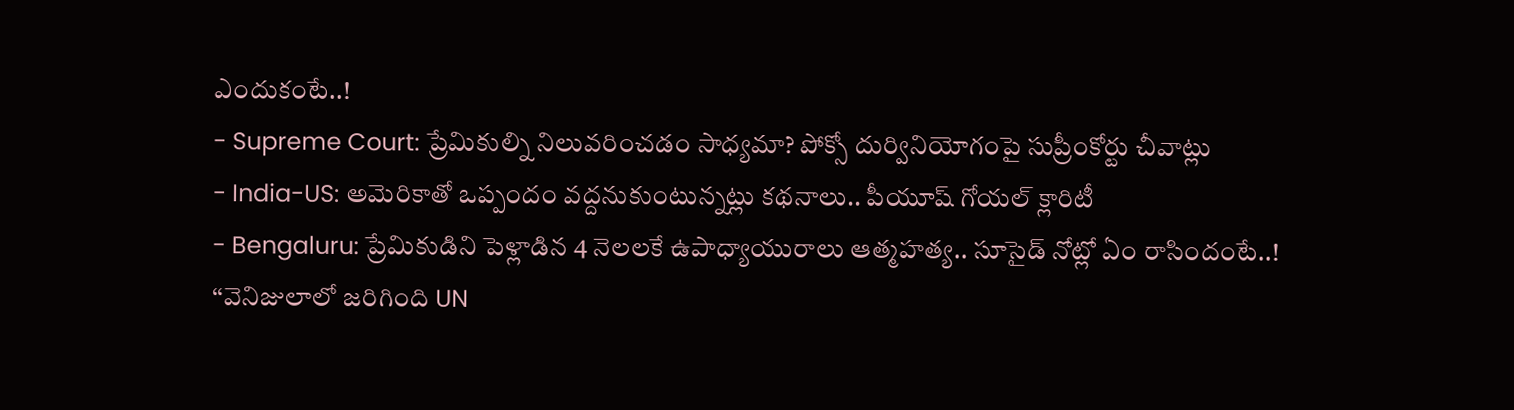ఎందుకంటే..!
- Supreme Court: ప్రేమికుల్ని నిలువరించడం సాధ్యమా? పోక్సో దుర్వినియోగంపై సుప్రీంకోర్టు చీవాట్లు
- India-US: అమెరికాతో ఒప్పందం వద్దనుకుంటున్నట్లు కథనాలు.. పీయూష్ గోయల్ క్లారిటీ
- Bengaluru: ప్రేమికుడిని పెళ్లాడిన 4 నెలలకే ఉపాధ్యాయురాలు ఆత్మహత్య.. సూసైడ్ నోట్లో ఏం రాసిందంటే..!
‘‘వెనిజులాలో జరిగింది UN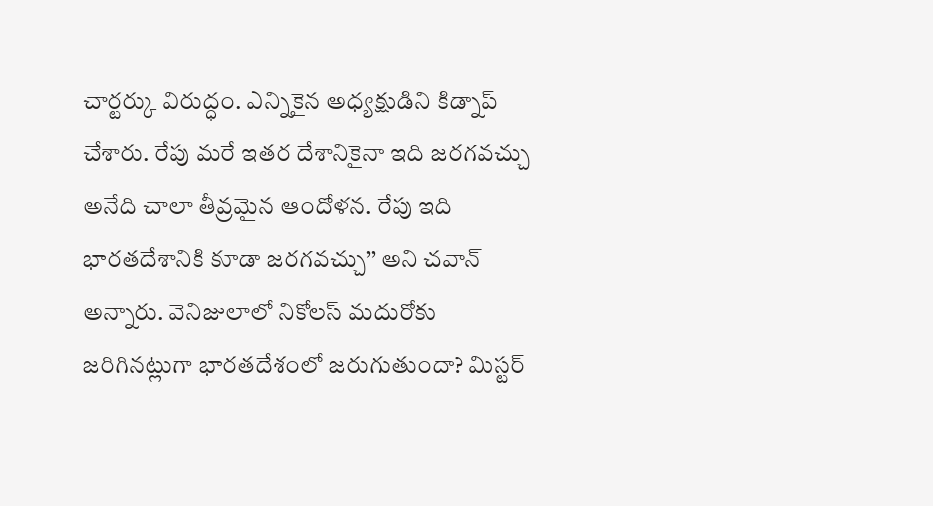చార్టర్కు విరుద్ధం. ఎన్నికైన అధ్యక్షుడిని కిడ్నాప్ చేశారు. రేపు మరే ఇతర దేశానికైనా ఇది జరగవచ్చు అనేది చాలా తీవ్రమైన ఆందోళన. రేపు ఇది భారతదేశానికి కూడా జరగవచ్చు’’ అని చవాన్ అన్నారు. వెనిజులాలో నికోలస్ మదురోకు జరిగినట్లుగా భారతదేశంలో జరుగుతుందా? మిస్టర్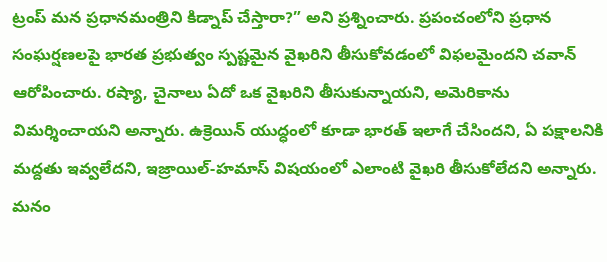ట్రంప్ మన ప్రధానమంత్రిని కిడ్నాప్ చేస్తారా?” అని ప్రశ్నించారు. ప్రపంచంలోని ప్రధాన సంఘర్షణలపై భారత ప్రభుత్వం స్పష్టమైన వైఖరిని తీసుకోవడంలో విఫలమైందని చవాన్ ఆరోపించారు. రష్యా, చైనాలు ఏదో ఒక వైఖరిని తీసుకున్నాయని, అమెరికాను విమర్శించాయని అన్నారు. ఉక్రెయిన్ యుద్ధంలో కూడా భారత్ ఇలాగే చేసిందని, ఏ పక్షాలనికి మద్దతు ఇవ్వలేదని, ఇజ్రాయిల్-హమాస్ విషయంలో ఎలాంటి వైఖరి తీసుకోలేదని అన్నారు. మనం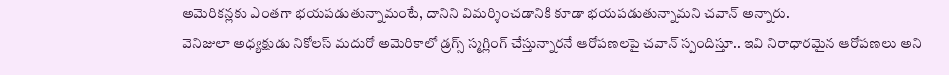అమెరికన్లకు ఎంతగా భయపడుతున్నామంటే, దానిని విమర్శించడానికి కూడా భయపడుతున్నామని చవాన్ అన్నారు.
వెనిజులా అధ్యక్షుడు నికోలస్ మదురో అమెరికాలో డ్రగ్స్ స్మగ్లింగ్ చేస్తున్నారనే ఆరోపణలపై చవాన్ స్పందిస్తూ.. ఇవి నిరాధారమైన ఆరోపణలు అని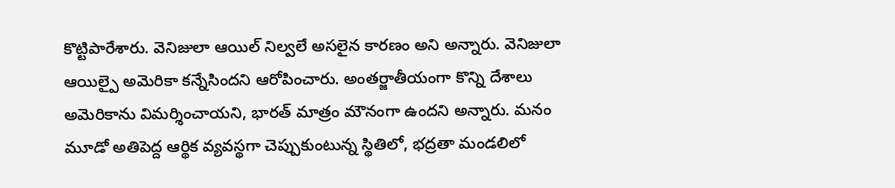కొట్టిపారేశారు. వెనిజులా ఆయిల్ నిల్వలే అసలైన కారణం అని అన్నారు. వెనిజులా ఆయిల్పై అమెరికా కన్నేసిందని ఆరోపించారు. అంతర్జాతీయంగా కొన్ని దేశాలు అమెరికాను విమర్శించాయని, భారత్ మాత్రం మౌనంగా ఉందని అన్నారు. మనం మూడో అతిపెద్ద ఆర్థిక వ్యవస్థగా చెప్పుకుంటున్న స్థితిలో, భద్రతా మండలిలో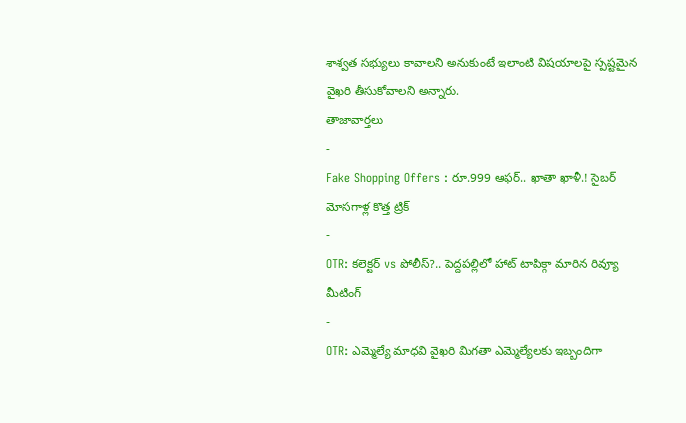శాశ్వత సభ్యులు కావాలని అనుకుంటే ఇలాంటి విషయాలపై స్పష్టమైన వైఖరి తీసుకోవాలని అన్నారు.
తాజావార్తలు
-
Fake Shopping Offers : రూ.999 ఆఫర్.. ఖాతా ఖాళీ.! సైబర్ మోసగాళ్ల కొత్త ట్రిక్
-
OTR: కలెక్టర్ vs పోలీస్?.. పెద్దపల్లిలో హాట్ టాపిక్గా మారిన రివ్యూ మీటింగ్
-
OTR: ఎమ్మెల్యే మాధవి వైఖరి మిగతా ఎమ్మెల్యేలకు ఇబ్బందిగా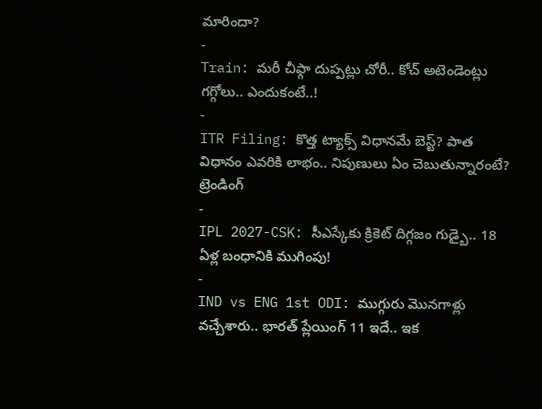మారిందా?
-
Train: మరీ చీఫ్గా దుప్పట్లు చోరీ.. కోచ్ అటెండెంట్లు గగ్గోలు.. ఎందుకంటే..!
-
ITR Filing: కొత్త ట్యాక్స్ విధానమే బెస్ట్? పాత విధానం ఎవరికి లాభం.. నిపుణులు ఏం చెబుతున్నారంటే?
ట్రెండింగ్
-
IPL 2027-CSK: సీఎస్కేకు క్రికెట్ దిగ్గజం గుడ్బై.. 18 ఏళ్ల బంధానికి ముగింపు!
-
IND vs ENG 1st ODI: ముగ్గురు మొనగాళ్లు వచ్చేశారు.. భారత్ ప్లేయింగ్ 11 ఇదే.. ఇక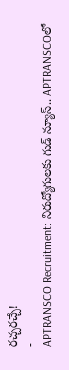రచ్చరచ్చే!
-
APTRANSCO Recruitment: నిరుద్యోగులకు గుడ్ న్యూస్.. APTRANSCOలో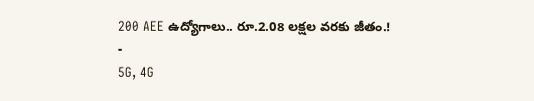200 AEE ఉద్యోగాలు.. రూ.2.08 లక్షల వరకు జీతం.!
-
5G, 4G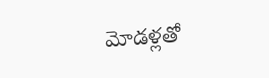మోడళ్లతో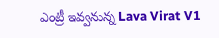ఎంట్రీ ఇవ్వనున్న Lava Virat V1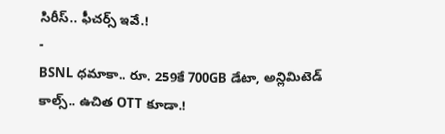సిరీస్.. ఫీచర్స్ ఇవే.!
-
BSNL ధమాకా.. రూ. 259కే 700GB డేటా, అన్లిమిటెడ్ కాల్స్.. ఉచిత OTT కూడా.!